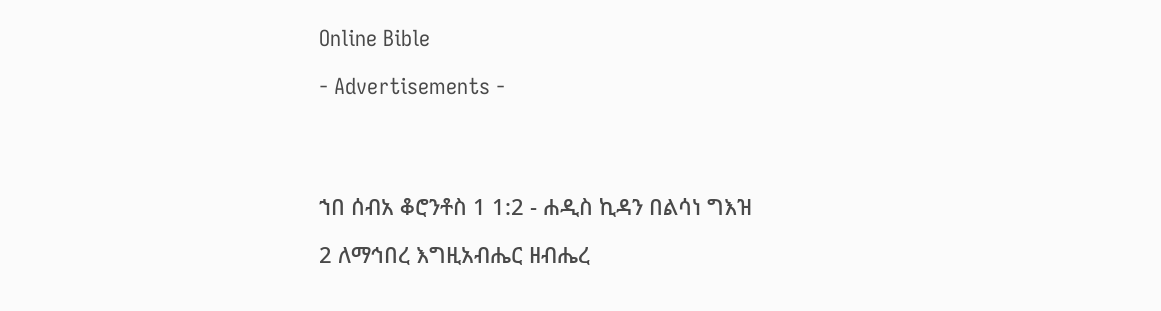Online Bible

- Advertisements -




ኀበ ሰብአ ቆሮንቶስ 1 1:2 - ሐዲስ ኪዳን በልሳነ ግእዝ

2 ለማኅበረ እግዚአብሔር ዘብሔረ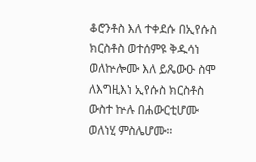ቆሮንቶስ እለ ተቀደሱ በኢየሱስ ክርስቶስ ወተሰምዩ ቅዱሳነ ወለኵሎሙ እለ ይጼውዑ ስሞ ለእግዚእነ ኢየሱስ ክርስቶስ ውስተ ኵሉ በሐውርቲሆሙ ወለነሂ ምስሌሆሙ።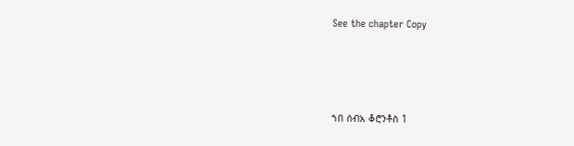See the chapter Copy




ኀበ ሰብአ ቆሮንቶስ 1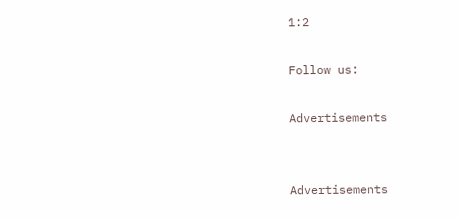1:2

Follow us:

Advertisements


Advertisements